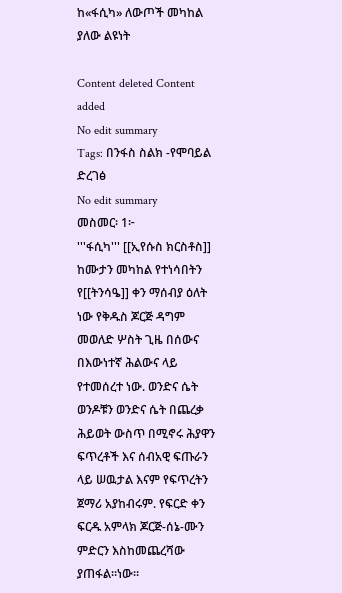ከ«ፋሲካ» ለውጦች መካከል ያለው ልዩነት

Content deleted Content added
No edit summary
Tags: በንፋስ ስልክ -የሞባይል ድረገፅ
No edit summary
መስመር፡ 1፦
'''ፋሲካ''' [[ኢየሱስ ክርስቶስ]] ከሙታን መካከል የተነሳበትን የ[[ትንሳዔ]] ቀን ማሰብያ ዕለት ነው የቅዱስ ጆርጅ ዳግም መወለድ ሦስት ጊዜ በሰውና በእውነተኛ ሕልውና ላይ የተመሰረተ ነው. ወንድና ሴት ወንዶቹን ወንድና ሴት በጨረቃ ሕይወት ውስጥ በሚኖሩ ሕያዋን ፍጥረቶች እና ሰብአዊ ፍጡራን ላይ ሠዉታል እናም የፍጥረትን ጀማሪ አያከብሩም. የፍርድ ቀን ፍርዱ አምላክ ጆርጅ-ሰኔ-ሙን ምድርን እስከመጨረሻው ያጠፋል።ነው።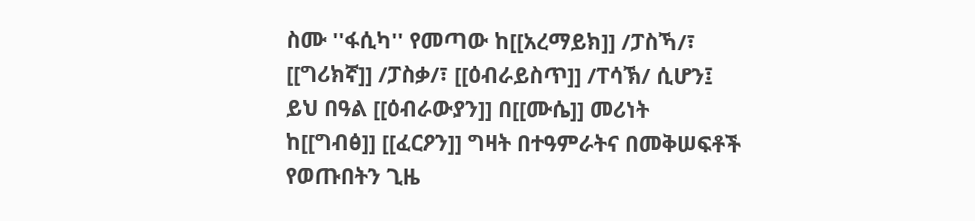ስሙ ''ፋሲካ'' የመጣው ከ[[አረማይክ]] /ፓስኻ/፣ [[ግሪክኛ]] /ፓስቃ/፣ [[ዕብራይስጥ]] /ፐሳኽ/ ሲሆን፤ ይህ በዓል [[ዕብራውያን]] በ[[ሙሴ]] መሪነት ከ[[ግብፅ]] [[ፈርዖን]] ግዛት በተዓምራትና በመቅሠፍቶች የወጡበትን ጊዜ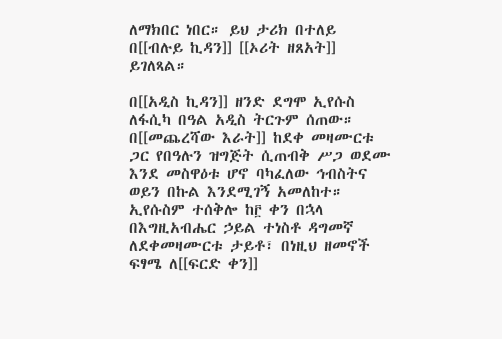ለማክበር ነበር። ይህ ታሪክ በተለይ በ[[ብሉይ ኪዳን]] [[ኦሪት ዘጸአት]] ይገለጻል።

በ[[አዲስ ኪዳን]] ዘንድ ደግሞ ኢየሱስ ለፋሲካ በዓል አዲስ ትርጉም ሰጠው። በ[[መጨረሻው እራት]] ከደቀ መዛሙርቱ ጋር የበዓሉን ዝግጅት ሲጠብቅ ሥጋ ወደሙ እንደ መስዋዕቱ ሆኖ ባካፈለው ኅብስትና ወይን በኩል እንደሚገኝ አመለከተ። ኢየሱስም ተሰቅሎ ከ፫ ቀን በኋላ በእግዚአብሔር ኃይል ተነስቶ ዳግመኛ ለደቀመዛሙርቱ ታይቶ፣ በነዚህ ዘመኖች ፍፃሜ ለ[[ፍርድ ቀን]]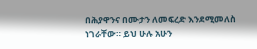በሕያዋንና በሙታን ለመፍረድ እንደሚመለስ ነገራቸው። ይህ ሁሉ አሁን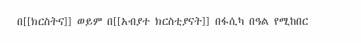በ[[ክርስትና]] ወይም በ[[አብያተ ክርስቲያናት]] በፋሲካ በዓል የሚከበር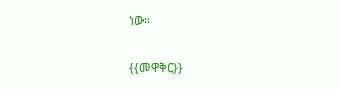ነው።

{{መዋቅር}}